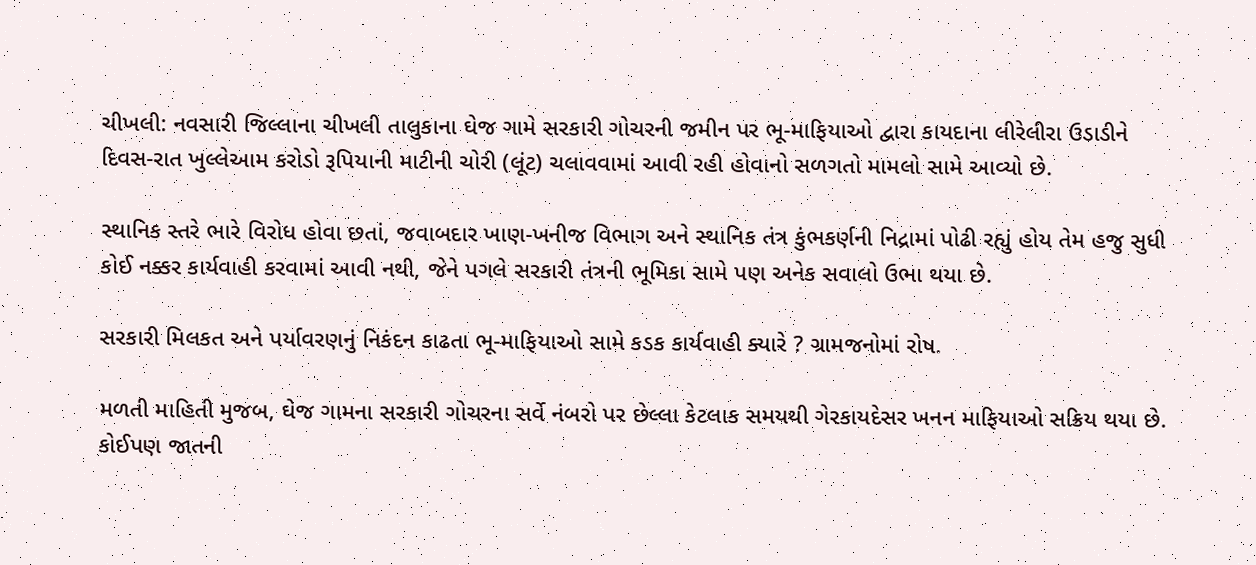ચીખલી: નવસારી જિલ્લાના ચીખલી તાલુકાના ઘેજ ગામે સરકારી ગોચરની જમીન પર ભૂ-માફિયાઓ દ્વારા કાયદાના લીરેલીરા ઉડાડીને દિવસ-રાત ખુલ્લેઆમ કરોડો રૂપિયાની માટીની ચોરી (લૂંટ) ચલાવવામાં આવી રહી હોવાનો સળગતો મામલો સામે આવ્યો છે.

સ્થાનિક સ્તરે ભારે વિરોધ હોવા છતાં, જવાબદાર ખાણ-ખનીજ વિભાગ અને સ્થાનિક તંત્ર કુંભકર્ણની નિદ્રામાં પોઢી રહ્યું હોય તેમ હજુ સુધી કોઈ નક્કર કાર્યવાહી કરવામાં આવી નથી, જેને પગલે સરકારી તંત્રની ભૂમિકા સામે પણ અનેક સવાલો ઉભા થયા છે.

સરકારી મિલકત અને પર્યાવરણનું નિકંદન કાઢતા ભૂ-માફિયાઓ સામે કડક કાર્યવાહી ક્યારે ? ગ્રામજનોમાં રોષ.

મળતી માહિતી મુજબ, ઘેજ ગામના સરકારી ગોચરના સર્વે નંબરો પર છેલ્લા કેટલાક સમયથી ગેરકાયદેસર ખનન માફિયાઓ સક્રિય થયા છે. કોઈપણ જાતની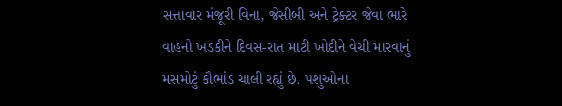સત્તાવાર મંજૂરી વિના, જેસીબી અને ટ્રેક્ટર જેવા ભારે વાહનો ખડકીને દિવસ-રાત માટી ખોદીને વેચી મારવાનું મસમોટું કૌભાંડ ચાલી રહ્યું છે. પશુઓના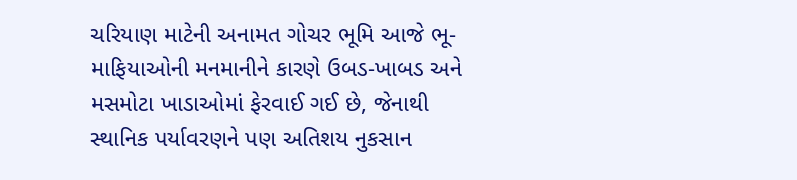ચરિયાણ માટેની અનામત ગોચર ભૂમિ આજે ભૂ-માફિયાઓની મનમાનીને કારણે ઉબડ-ખાબડ અને મસમોટા ખાડાઓમાં ફેરવાઈ ગઈ છે, જેનાથી સ્થાનિક પર્યાવરણને પણ અતિશય નુકસાન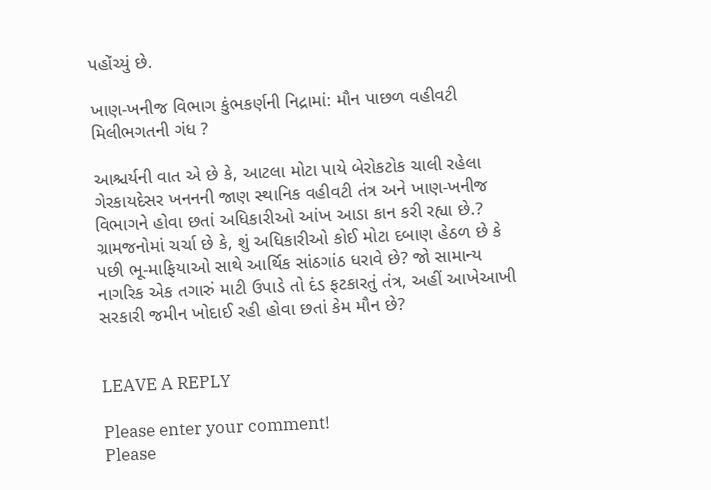પહોંચ્યું છે.

ખાણ-ખનીજ વિભાગ કુંભકર્ણની નિદ્રામાં: મૌન પાછળ વહીવટી મિલીભગતની ગંધ ?

આશ્ચર્યની વાત એ છે કે, આટલા મોટા પાયે બેરોકટોક ચાલી રહેલા ગેરકાયદેસર ખનનની જાણ સ્થાનિક વહીવટી તંત્ર અને ખાણ-ખનીજ વિભાગને હોવા છતાં અધિકારીઓ આંખ આડા કાન કરી રહ્યા છે.? ગ્રામજનોમાં ચર્ચા છે કે, શું અધિકારીઓ કોઈ મોટા દબાણ હેઠળ છે કે પછી ભૂ-માફિયાઓ સાથે આર્થિક સાંઠગાંઠ ધરાવે છે? જો સામાન્ય નાગરિક એક તગારું માટી ઉપાડે તો દંડ ફટકારતું તંત્ર, અહીં આખેઆખી સરકારી જમીન ખોદાઈ રહી હોવા છતાં કેમ મૌન છે?


LEAVE A REPLY

Please enter your comment!
Please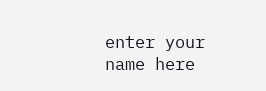enter your name here